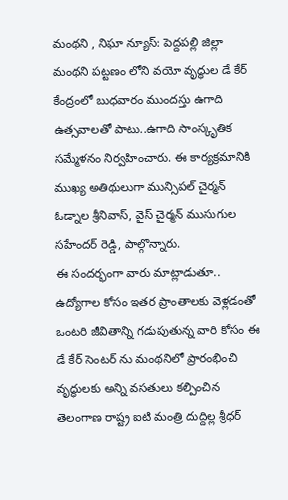మంథని , నిఘా న్యూస్: పెద్దపల్లి జిల్లా మంథని పట్టణం లోని వయో వృద్ధుల డే కేర్ కేంద్రంలో బుధవారం ముందస్తు ఉగాది ఉత్సవాలతో పాటు..ఉగాది సాంస్కృతిక సమ్మేళనం నిర్వహించారు. ఈ కార్యక్రమానికి ముఖ్య అతిథులుగా మున్సిపల్ చైర్మన్ ఓడ్నాల శ్రీనివాస్, వైస్ చైర్మన్ ముసుగుల సహేందర్ రెడ్డి, పాల్గొన్నారు.
ఈ సందర్భంగా వారు మాట్లాడుతూ.. ఉద్యోగాల కోసం ఇతర ప్రాంతాలకు వెళ్లడంతో ఒంటరి జీవితాన్ని గడుపుతున్న వారి కోసం ఈ డే కేర్ సెంటర్ ను మంథనిలో ప్రారంభించి వృద్ధులకు అన్ని వసతులు కల్పించిన తెలంగాణ రాష్ట్ర ఐటి మంత్రి దుద్దిల్ల శ్రీధర్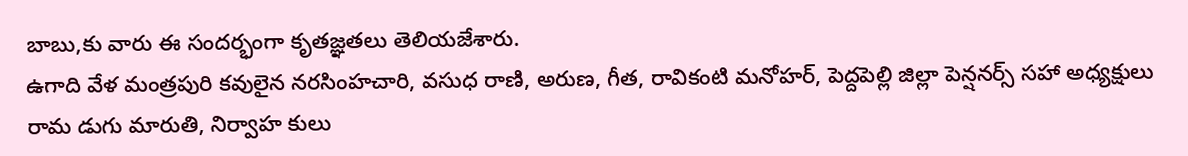బాబు,కు వారు ఈ సందర్భంగా కృతజ్ఞతలు తెలియజేశారు.
ఉగాది వేళ మంత్రపురి కవులైన నరసింహచారి, వసుధ రాణి, అరుణ, గీత, రావికంటి మనోహర్, పెద్దపెల్లి జిల్లా పెన్షనర్స్ సహా అధ్యక్షులు రామ డుగు మారుతి, నిర్వాహ కులు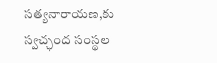సత్యనారాయణ,కు స్వచ్ఛంద సంస్థల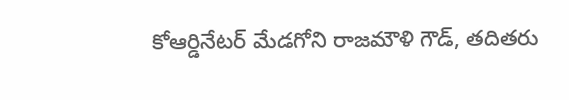కోఆర్డినేటర్ మేడగోని రాజమౌళి గౌడ్, తదితరు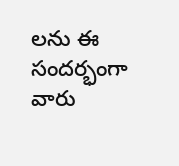లను ఈ సందర్భంగా వారు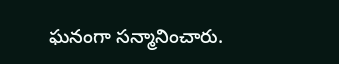ఘనంగా సన్మానించారు.